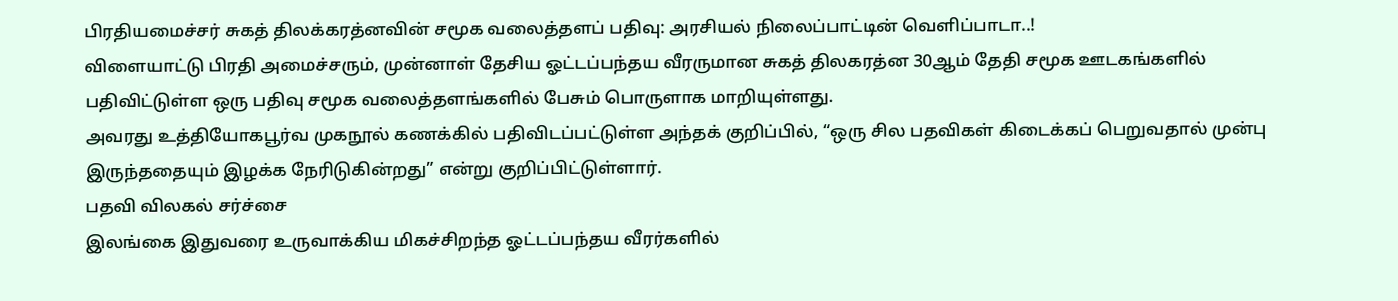பிரதியமைச்சர் சுகத் திலக்கரத்னவின் சமூக வலைத்தளப் பதிவு: அரசியல் நிலைப்பாட்டின் வெளிப்பாடா..!
விளையாட்டு பிரதி அமைச்சரும், முன்னாள் தேசிய ஓட்டப்பந்தய வீரருமான சுகத் திலகரத்ன 30ஆம் தேதி சமூக ஊடகங்களில் பதிவிட்டுள்ள ஒரு பதிவு சமூக வலைத்தளங்களில் பேசும் பொருளாக மாறியுள்ளது.
அவரது உத்தியோகபூர்வ முகநூல் கணக்கில் பதிவிடப்பட்டுள்ள அந்தக் குறிப்பில், “ஒரு சில பதவிகள் கிடைக்கப் பெறுவதால் முன்பு இருந்ததையும் இழக்க நேரிடுகின்றது” என்று குறிப்பிட்டுள்ளார்.
பதவி விலகல் சர்ச்சை
இலங்கை இதுவரை உருவாக்கிய மிகச்சிறந்த ஓட்டப்பந்தய வீரர்களில்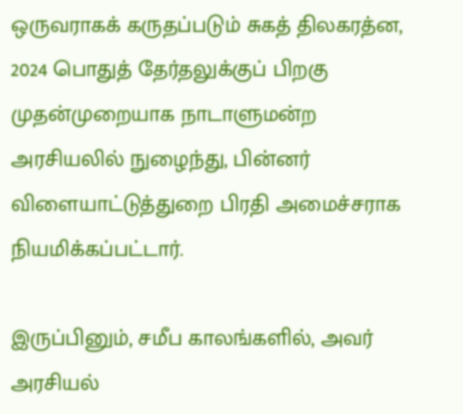ஒருவராகக் கருதப்படும் சுகத் திலகரத்ன, 2024 பொதுத் தேர்தலுக்குப் பிறகு முதன்முறையாக நாடாளுமன்ற அரசியலில் நுழைந்து, பின்னர் விளையாட்டுத்துறை பிரதி அமைச்சராக நியமிக்கப்பட்டார்.

இருப்பினும், சமீப காலங்களில், அவர் அரசியல்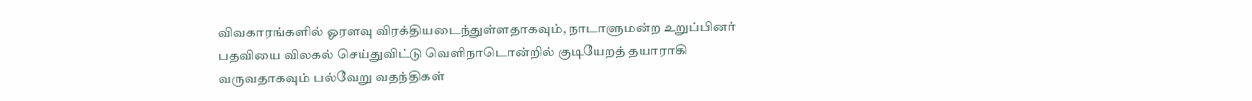விவகாரங்களில் ஓரளவு விரக்தியடைந்துள்ளதாகவும், நாடாளுமன்ற உறுப்பினர் பதவியை விலகல் செய்துவிட்டு வெளிநாடொன்றில் குடியேறத் தயாராகி வருவதாகவும் பல்வேறு வதந்திகள்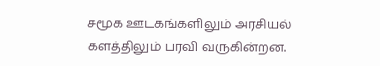சமூக ஊடகங்களிலும் அரசியல் களத்திலும் பரவி வருகின்றன.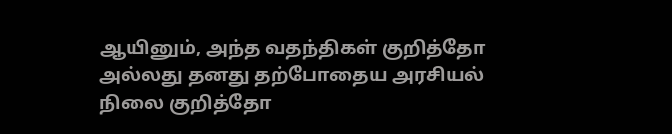ஆயினும், அந்த வதந்திகள் குறித்தோ அல்லது தனது தற்போதைய அரசியல் நிலை குறித்தோ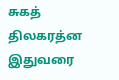சுகத் திலகரத்ன இதுவரை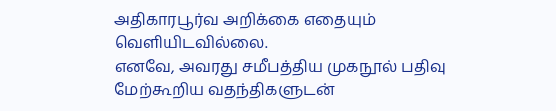அதிகாரபூர்வ அறிக்கை எதையும் வெளியிடவில்லை.
எனவே, அவரது சமீபத்திய முகநூல் பதிவு மேற்கூறிய வதந்திகளுடன்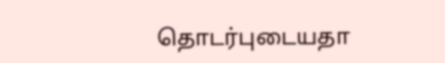தொடர்புடையதா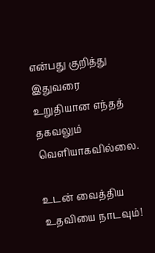என்பது குறித்து இதுவரை உறுதியான எந்தத் தகவலும் வெளியாகவில்லை.

உடன் வைத்திய உதவியை நாடவும்!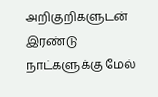அறிகுறிகளுடன் இரண்டு நாட்களுக்கு மேல்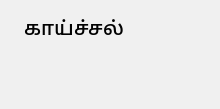காய்ச்சல்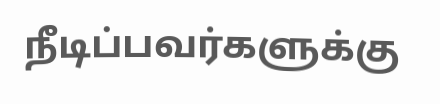நீடிப்பவர்களுக்கு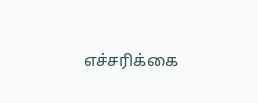எச்சரிக்கை